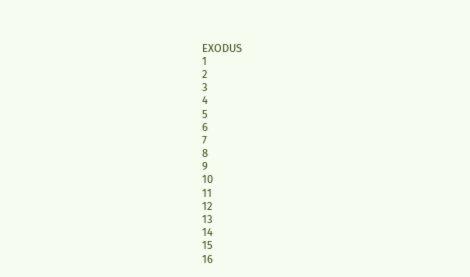EXODUS
1
2
3
4
5
6
7
8
9
10
11
12
13
14
15
16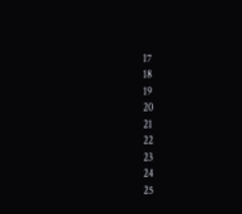17
18
19
20
21
22
23
24
25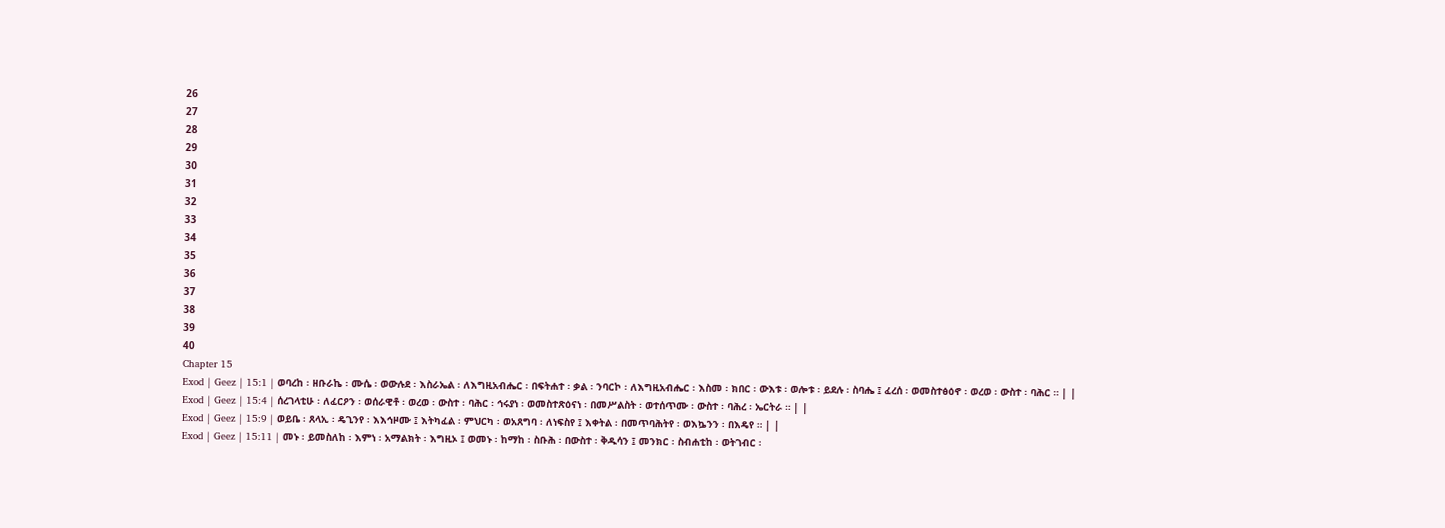26
27
28
29
30
31
32
33
34
35
36
37
38
39
40
Chapter 15
Exod | Geez | 15:1 | ወባረከ ፡ ዘቡራኬ ፡ ሙሴ ፡ ወውሉደ ፡ እስራኤል ፡ ለእግዚአብሔር ፡ በፍትሐተ ፡ ቃል ፡ ንባርኮ ፡ ለእግዚአብሔር ፡ እስመ ፡ ክበር ፡ ውእቱ ፡ ወሎቱ ፡ ይደሉ ፡ ስባሔ ፤ ፈረሰ ፡ ወመስተፅዕኖ ፡ ወረወ ፡ ውስተ ፡ ባሕር ። | |
Exod | Geez | 15:4 | ሰረገላቲሁ ፡ ለፈርዖን ፡ ወሰራዊቶ ፡ ወረወ ፡ ውስተ ፡ ባሕር ፡ ኅሩያነ ፡ ወመስተጽዕናነ ፡ በመሥልስት ፡ ወተሰጥሙ ፡ ውስተ ፡ ባሕረ ፡ ኤርትራ ። | |
Exod | Geez | 15:9 | ወይቤ ፡ ጸላኢ ፡ ዴጊንየ ፡ እእኅዞሙ ፤ እትካፈል ፡ ምህርካ ፡ ወአጸግባ ፡ ለነፍስየ ፤ እቀትል ፡ በመጥባሕትየ ፡ ወእኴንን ፡ በእዴየ ። | |
Exod | Geez | 15:11 | መኑ ፡ ይመስለከ ፡ እምነ ፡ አማልክት ፡ እግዚኦ ፤ ወመኑ ፡ ከማከ ፡ ስቡሕ ፡ በውስተ ፡ ቅዱሳን ፤ መንክር ፡ ስብሐቲከ ፡ ወትገብር ፡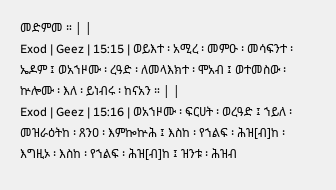መድምመ ። | |
Exod | Geez | 15:15 | ወይእተ ፡ አሚረ ፡ መምዑ ፡ መሳፍንተ ፡ ኤዶም ፤ ወአኀዞሙ ፡ ረዓድ ፡ ለመላእክተ ፡ ሞአብ ፤ ወተመስው ፡ ኵሎሙ ፡ እለ ፡ ይነብሩ ፡ ከናአን ። | |
Exod | Geez | 15:16 | ወአኀዞሙ ፡ ፍርሀት ፡ ወረዓድ ፤ ኀይለ ፡ መዝራዕትከ ፡ ጸንዐ ፡ እምኰኵሕ ፤ እስከ ፡ የኀልፍ ፡ ሕዝ[ብ]ከ ፡ እግዚኦ ፡ እስከ ፡ የኀልፍ ፡ ሕዝ[ብ]ከ ፤ ዝንቱ ፡ ሕዝብ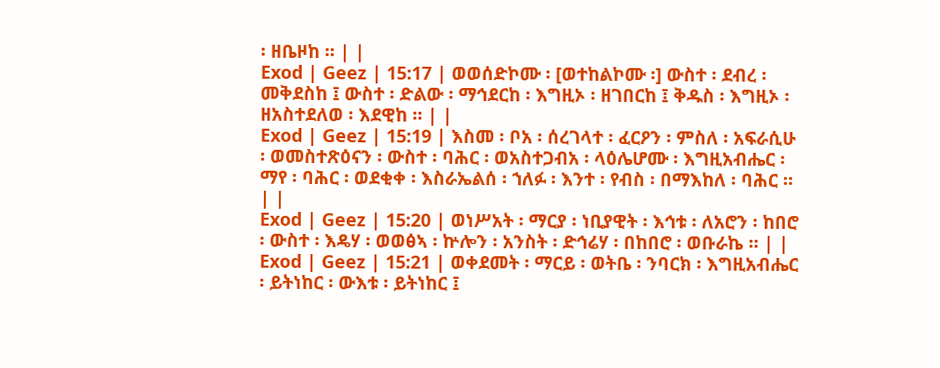፡ ዘቤዞከ ። | |
Exod | Geez | 15:17 | ወወሰድኮሙ ፡ [ወተከልኮሙ ፡] ውስተ ፡ ደብረ ፡ መቅደስከ ፤ ውስተ ፡ ድልው ፡ ማኅደርከ ፡ እግዚኦ ፡ ዘገበርከ ፤ ቅዱስ ፡ እግዚኦ ፡ ዘአስተደለወ ፡ እደዊከ ። | |
Exod | Geez | 15:19 | እስመ ፡ ቦአ ፡ ሰረገላተ ፡ ፈርዖን ፡ ምስለ ፡ አፍራሲሁ ፡ ወመስተጽዕናን ፡ ውስተ ፡ ባሕር ፡ ወአስተጋብአ ፡ ላዕሌሆሙ ፡ እግዚአብሔር ፡ ማየ ፡ ባሕር ፡ ወደቂቀ ፡ እስራኤልሰ ፡ ኀለፉ ፡ እንተ ፡ የብስ ፡ በማእከለ ፡ ባሕር ። | |
Exod | Geez | 15:20 | ወነሥአት ፡ ማርያ ፡ ነቢያዊት ፡ እኅቱ ፡ ለአሮን ፡ ከበሮ ፡ ውስተ ፡ እዴሃ ፡ ወወፅኣ ፡ ኵሎን ፡ አንስት ፡ ድኅሬሃ ፡ በከበሮ ፡ ወቡራኬ ። | |
Exod | Geez | 15:21 | ወቀደመት ፡ ማርይ ፡ ወትቤ ፡ ንባርክ ፡ እግዚአብሔር ፡ ይትነከር ፡ ውእቱ ፡ ይትነከር ፤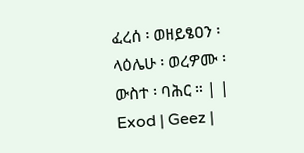ፈረሰ ፡ ወዘይፄዐን ፡ ላዕሌሁ ፡ ወረዎሙ ፡ ውስተ ፡ ባሕር ። | |
Exod | Geez |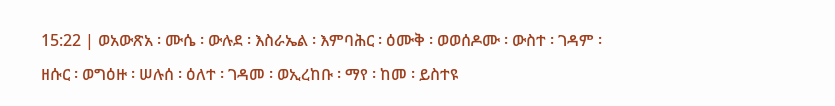15:22 | ወአውጽአ ፡ ሙሴ ፡ ውሉደ ፡ እስራኤል ፡ እምባሕር ፡ ዕሙቅ ፡ ወወሰዶሙ ፡ ውስተ ፡ ገዳም ፡ ዘሱር ፡ ወግዕዙ ፡ ሠሉሰ ፡ ዕለተ ፡ ገዳመ ፡ ወኢረከቡ ፡ ማየ ፡ ከመ ፡ ይስተዩ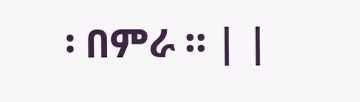፡ በምራ ። | |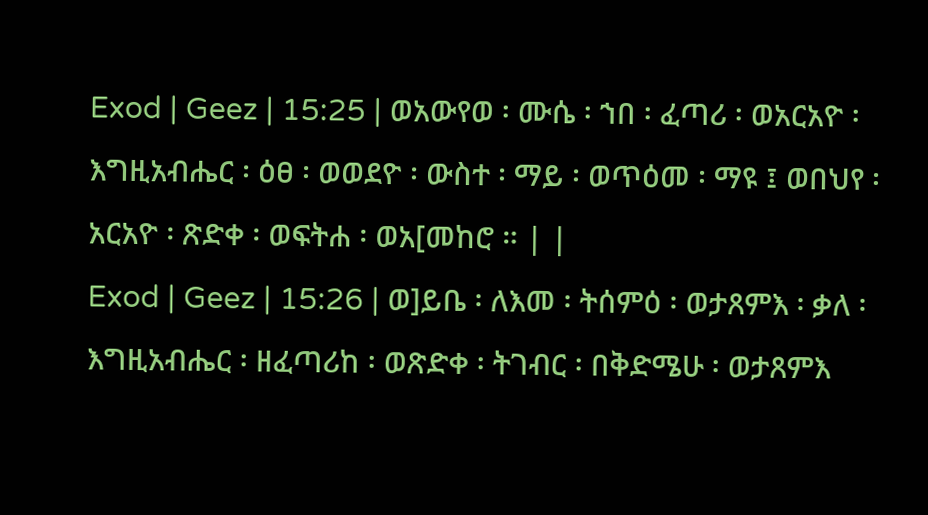Exod | Geez | 15:25 | ወአውየወ ፡ ሙሴ ፡ ኀበ ፡ ፈጣሪ ፡ ወአርአዮ ፡ እግዚአብሔር ፡ ዕፀ ፡ ወወደዮ ፡ ውስተ ፡ ማይ ፡ ወጥዕመ ፡ ማዩ ፤ ወበህየ ፡ አርአዮ ፡ ጽድቀ ፡ ወፍትሐ ፡ ወአ[መከሮ ። | |
Exod | Geez | 15:26 | ወ]ይቤ ፡ ለእመ ፡ ትሰምዕ ፡ ወታጸምእ ፡ ቃለ ፡ እግዚአብሔር ፡ ዘፈጣሪከ ፡ ወጽድቀ ፡ ትገብር ፡ በቅድሜሁ ፡ ወታጸምእ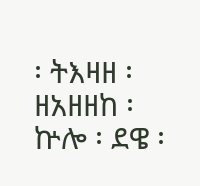፡ ትእዛዘ ፡ ዘአዘዘከ ፡ ኵሎ ፡ ደዌ ፡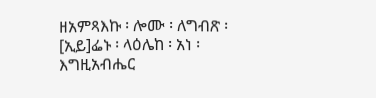ዘአምጻእኩ ፡ ሎሙ ፡ ለግብጽ ፡ [ኢይ]ፌኑ ፡ ላዕሌከ ፡ አነ ፡ እግዚአብሔር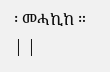፡ መሓኪከ ። | |